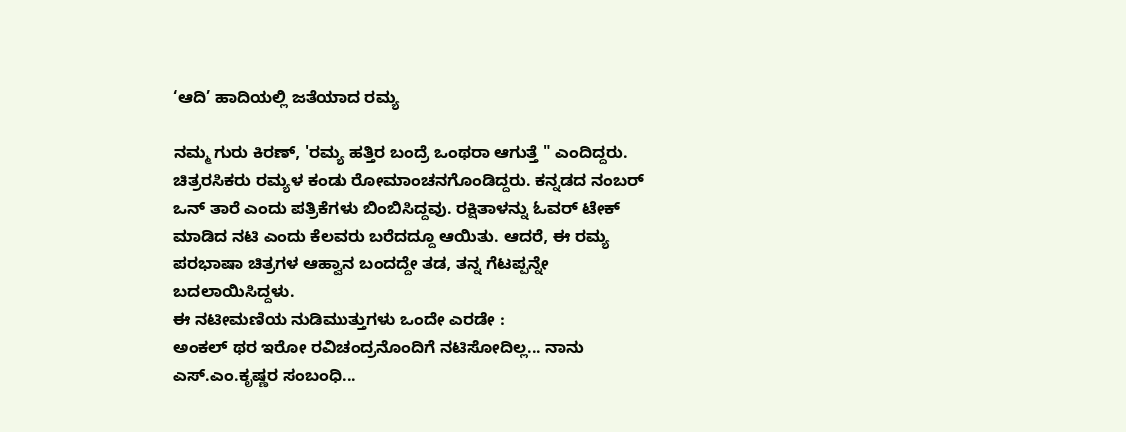‘ಆದಿ’ ಹಾದಿಯಲ್ಲಿ ಜತೆಯಾದ ರಮ್ಯ

ನಮ್ಮ ಗುರು ಕಿರಣ್, 'ರಮ್ಯ ಹತ್ತಿರ ಬಂದ್ರೆ ಒಂಥರಾ ಆಗುತ್ತೆ " ಎಂದಿದ್ದರು. ಚಿತ್ರರಸಿಕರು ರಮ್ಯಳ ಕಂಡು ರೋಮಾಂಚನಗೊಂಡಿದ್ದರು. ಕನ್ನಡದ ನಂಬರ್ ಒನ್ ತಾರೆ ಎಂದು ಪತ್ರಿಕೆಗಳು ಬಿಂಬಿಸಿದ್ದವು. ರಕ್ಷಿತಾಳನ್ನು ಓವರ್ ಟೇಕ್ ಮಾಡಿದ ನಟಿ ಎಂದು ಕೆಲವರು ಬರೆದದ್ದೂ ಆಯಿತು. ಆದರೆ, ಈ ರಮ್ಯ ಪರಭಾಷಾ ಚಿತ್ರಗಳ ಆಹ್ವಾನ ಬಂದದ್ದೇ ತಡ, ತನ್ನ ಗೆಟಪ್ಪನ್ನೇ ಬದಲಾಯಿಸಿದ್ದಳು.
ಈ ನಟೀಮಣಿಯ ನುಡಿಮುತ್ತುಗಳು ಒಂದೇ ಎರಡೇ :
ಅಂಕಲ್ ಥರ ಇರೋ ರವಿಚಂದ್ರನೊಂದಿಗೆ ನಟಿಸೋದಿಲ್ಲ... ನಾನು ಎಸ್.ಎಂ.ಕೃಷ್ಣರ ಸಂಬಂಧಿ...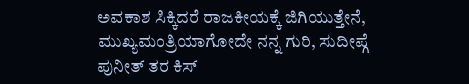ಅವಕಾಶ ಸಿಕ್ಕಿದರೆ ರಾಜಕೀಯಕ್ಕೆ ಜಿಗಿಯುತ್ತೇನೆ, ಮುಖ್ಯಮಂತ್ರಿಯಾಗೋದೇ ನನ್ನ ಗುರಿ, ಸುದೀಪ್ಗೆ ಪುನೀತ್ ತರ ಕಿಸ್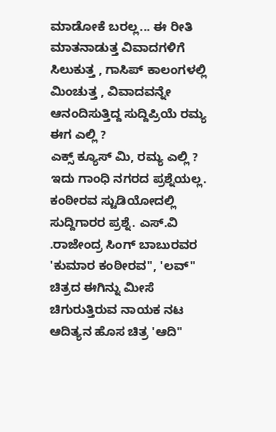ಮಾಡೋಕೆ ಬರಲ್ಲ... ಈ ರೀತಿ ಮಾತನಾಡುತ್ತ ವಿವಾದಗಳಿಗೆ ಸಿಲುಕುತ್ತ , ಗಾಸಿಪ್ ಕಾಲಂಗಳಲ್ಲಿ ಮಿಂಚುತ್ತ , ವಿವಾದವನ್ನೇ ಆನಂದಿಸುತ್ತಿದ್ದ ಸುದ್ದಿಪ್ರಿಯೆ ರಮ್ಯ ಈಗ ಎಲ್ಲಿ ?
ಎಕ್ಸ್ ಕ್ಯೂಸ್ ಮಿ, ರಮ್ಯ ಎಲ್ಲಿ ?
ಇದು ಗಾಂಧಿ ನಗರದ ಪ್ರಶ್ನೆಯಲ್ಲ. ಕಂಠೀರವ ಸ್ಟುಡಿಯೋದಲ್ಲಿ ಸುದ್ದಿಗಾರರ ಪ್ರಶ್ನೆ. ಎಸ್.ವಿ .ರಾಜೇಂದ್ರ ಸಿಂಗ್ ಬಾಬುರವರ 'ಕುಮಾರ ಕಂಠೀರವ", 'ಲವ್" ಚಿತ್ರದ ಈಗಿನ್ನು ಮೀಸೆ ಚಿಗುರುತ್ತಿರುವ ನಾಯಕ ನಟ ಆದಿತ್ಯನ ಹೊಸ ಚಿತ್ರ 'ಆದಿ"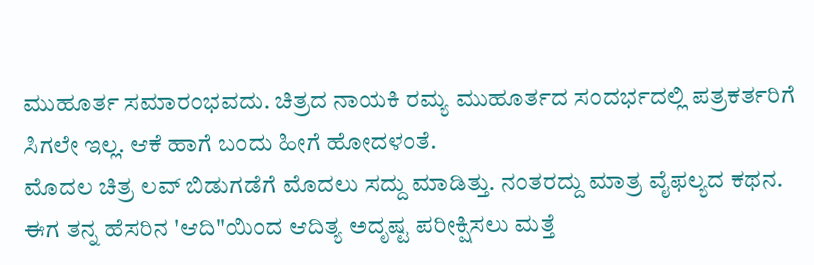ಮುಹೂರ್ತ ಸಮಾರಂಭವದು. ಚಿತ್ರದ ನಾಯಕಿ ರಮ್ಯ ಮುಹೂರ್ತದ ಸಂದರ್ಭದಲ್ಲಿ ಪತ್ರಕರ್ತರಿಗೆ ಸಿಗಲೇ ಇಲ್ಲ. ಆಕೆ ಹಾಗೆ ಬಂದು ಹೀಗೆ ಹೋದಳಂತೆ.
ಮೊದಲ ಚಿತ್ರ ಲವ್ ಬಿಡುಗಡೆಗೆ ಮೊದಲು ಸದ್ದು ಮಾಡಿತ್ತು. ನಂತರದ್ದು ಮಾತ್ರ ವೈಫಲ್ಯದ ಕಥನ. ಈಗ ತನ್ನ ಹೆಸರಿನ 'ಆದಿ"ಯಿಂದ ಆದಿತ್ಯ ಅದೃಷ್ಟ ಪರೀಕ್ಷಿಸಲು ಮತ್ತೆ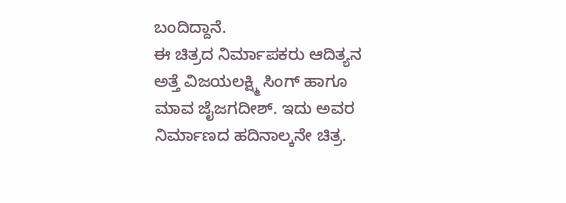ಬಂದಿದ್ದಾನೆ.
ಈ ಚಿತ್ರದ ನಿರ್ಮಾಪಕರು ಆದಿತ್ಯನ ಅತ್ತೆ ವಿಜಯಲಕ್ಷ್ಮಿ ಸಿಂಗ್ ಹಾಗೂ ಮಾವ ಜೈಜಗದೀಶ್. ಇದು ಅವರ ನಿರ್ಮಾಣದ ಹದಿನಾಲ್ಕನೇ ಚಿತ್ರ.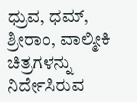ಧ್ರುವ, ಧಮ್, ಶ್ರೀರಾಂ, ವಾಲ್ಮೀಕಿ ಚಿತ್ರಗಳನ್ನು ನಿರ್ದೇಸಿರುವ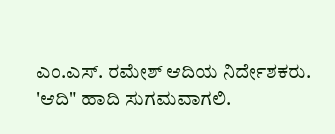ಎಂ.ಎಸ್. ರಮೇಶ್ ಆದಿಯ ನಿರ್ದೇಶಕರು. 'ಆದಿ" ಹಾದಿ ಸುಗಮವಾಗಲಿ.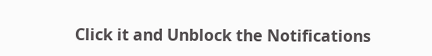Click it and Unblock the Notifications